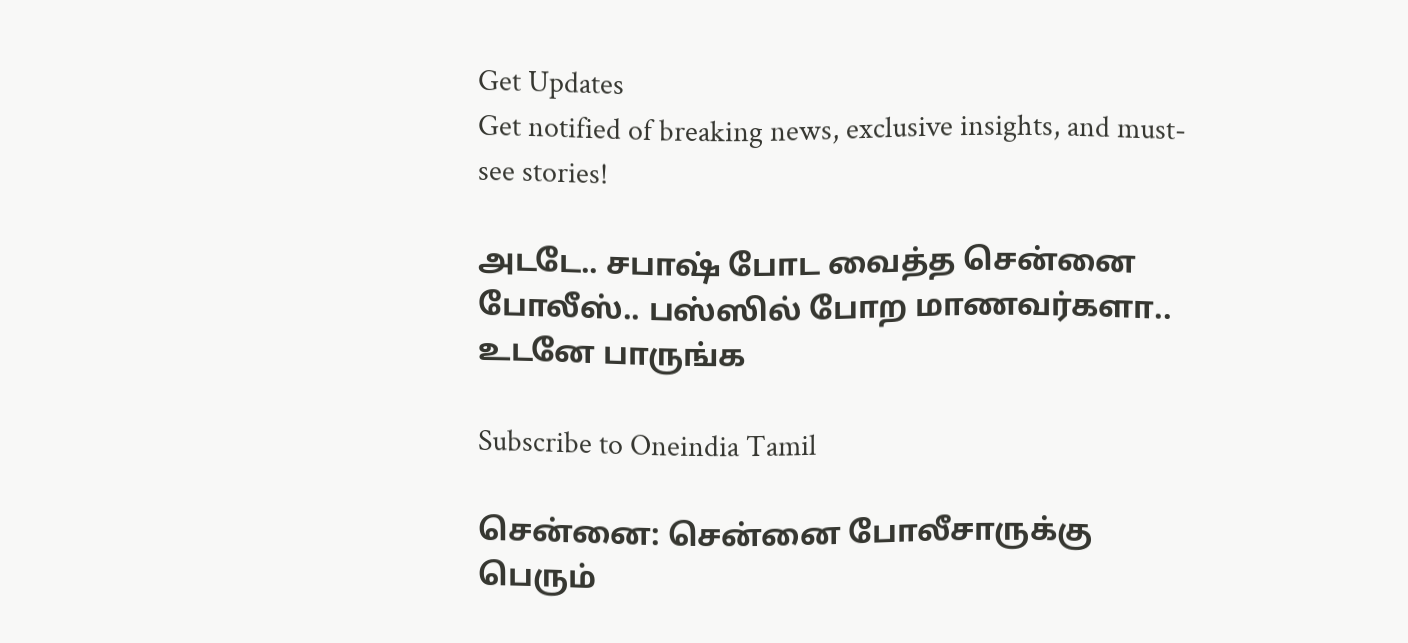Get Updates
Get notified of breaking news, exclusive insights, and must-see stories!

அடடே.. சபாஷ் போட வைத்த சென்னை போலீஸ்.. பஸ்ஸில் போற மாணவர்களா.. உடனே பாருங்க

Subscribe to Oneindia Tamil

சென்னை: சென்னை போலீசாருக்கு பெரும்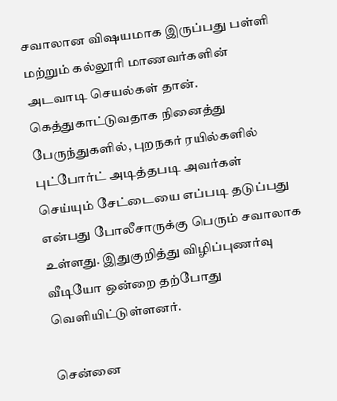சவாலான விஷயமாக இருப்பது பள்ளி மற்றும் கல்லூரி மாணவர்களின் அடவாடி செயல்கள் தான். கெத்துகாட்டுவதாக நினைத்து பேருந்துகளில், புறநகர் ரயில்களில் புட்போர்ட் அடித்தபடி அவர்கள் செய்யும் சேட்டையை எப்படி தடுப்பது என்பது போலீசாருக்கு பெரும் சவாலாக உள்ளது. இதுகுறித்து விழிப்புணர்வு வீடியோ ஒன்றை தற்போது வெளியிட்டுள்ளனர்.

சென்னை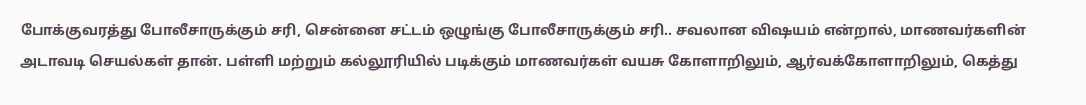போக்குவரத்து போலீசாருக்கும் சரி, சென்னை சட்டம் ஒழுங்கு போலீசாருக்கும் சரி.. சவலான விஷயம் என்றால், மாணவர்களின் அடாவடி செயல்கள் தான். பள்ளி மற்றும் கல்லூரியில் படிக்கும் மாணவர்கள் வயசு கோளாறிலும், ஆர்வக்கோளாறிலும், கெத்து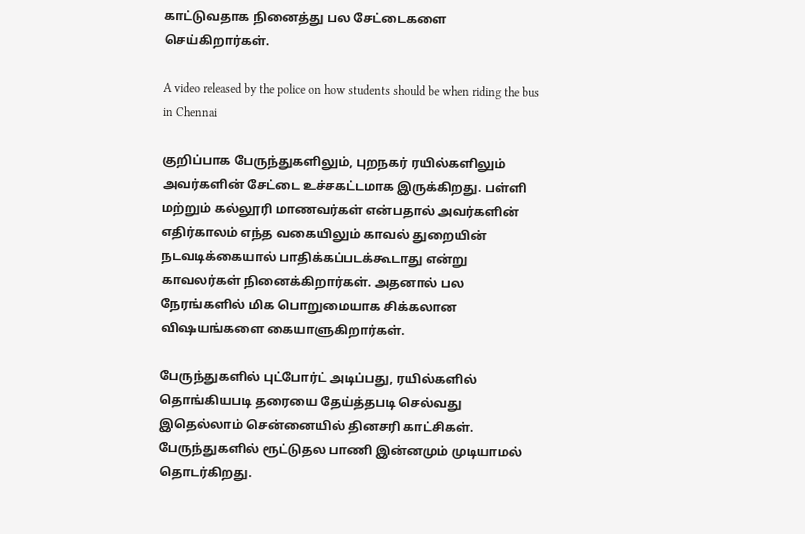காட்டுவதாக நினைத்து பல சேட்டைகளை செய்கிறார்கள்.

A video released by the police on how students should be when riding the bus in Chennai

குறிப்பாக பேருந்துகளிலும், புறநகர் ரயில்களிலும் அவர்களின் சேட்டை உச்சகட்டமாக இருக்கிறது. பள்ளி மற்றும் கல்லூரி மாணவர்கள் என்பதால் அவர்களின் எதிர்காலம் எந்த வகையிலும் காவல் துறையின் நடவடிக்கையால் பாதிக்கப்படக்கூடாது என்று காவலர்கள் நினைக்கிறார்கள். அதனால் பல நேரங்களில் மிக பொறுமையாக சிக்கலான விஷயங்களை கையாளுகிறார்கள்.

பேருந்துகளில் புட்போர்ட் அடிப்பது, ரயில்களில் தொங்கியபடி தரையை தேய்த்தபடி செல்வது இதெல்லாம் சென்னையில் தினசரி காட்சிகள். பேருந்துகளில் ரூட்டுதல பாணி இன்னமும் முடியாமல் தொடர்கிறது.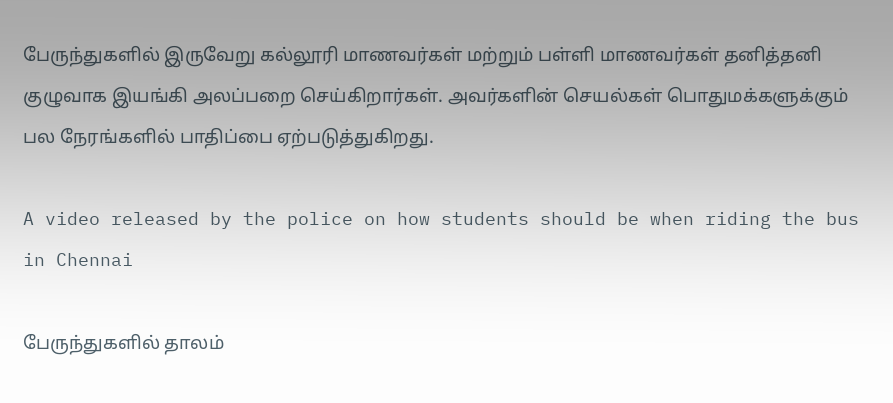பேருந்துகளில் இருவேறு கல்லூரி மாணவர்கள் மற்றும் பள்ளி மாணவர்கள் தனித்தனி குழுவாக இயங்கி அலப்பறை செய்கிறார்கள். அவர்களின் செயல்கள் பொதுமக்களுக்கும் பல நேரங்களில் பாதிப்பை ஏற்படுத்துகிறது.

A video released by the police on how students should be when riding the bus in Chennai

பேருந்துகளில் தாலம்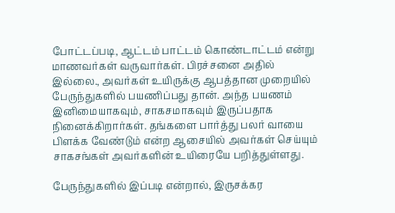போட்டப்படி, ஆட்டம் பாட்டம் கொண்டாட்டம் என்று மாணவர்கள் வருவார்கள். பிரச்சனை அதில் இல்லை., அவர்கள் உயிருக்கு ஆபத்தான முறையில் பேருந்துகளில் பயணிப்பது தான். அந்த பயணம் இனிமையாகவும், சாகசமாகவும் இருப்பதாக நினைக்கிறார்கள். தங்களை பார்த்து பலர் வாயை பிளக்க வேண்டும் என்ற ஆசையில் அவர்கள் செய்யும் சாகசங்கள் அவர்களின் உயிரையே பறித்துள்ளது.

பேருந்துகளில் இப்படி என்றால், இருசக்கர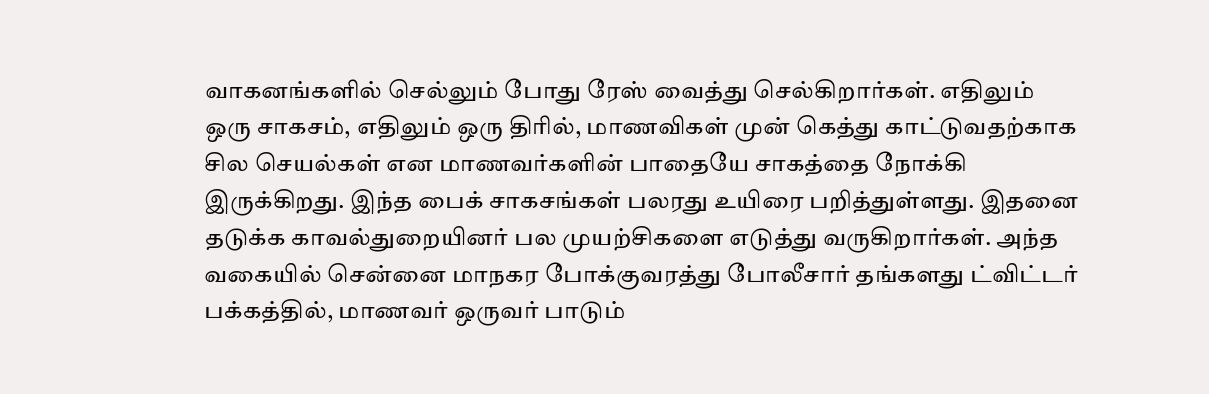வாகனங்களில் செல்லும் போது ரேஸ் வைத்து செல்கிறார்கள். எதிலும் ஒரு சாகசம், எதிலும் ஒரு திரில், மாணவிகள் முன் கெத்து காட்டுவதற்காக சில செயல்கள் என மாணவர்களின் பாதையே சாகத்தை நோக்கி இருக்கிறது. இந்த பைக் சாகசங்கள் பலரது உயிரை பறித்துள்ளது. இதனை தடுக்க காவல்துறையினர் பல முயற்சிகளை எடுத்து வருகிறார்கள். அந்த வகையில் சென்னை மாநகர போக்குவரத்து போலீசார் தங்களது ட்விட்டர் பக்கத்தில், மாணவர் ஒருவர் பாடும்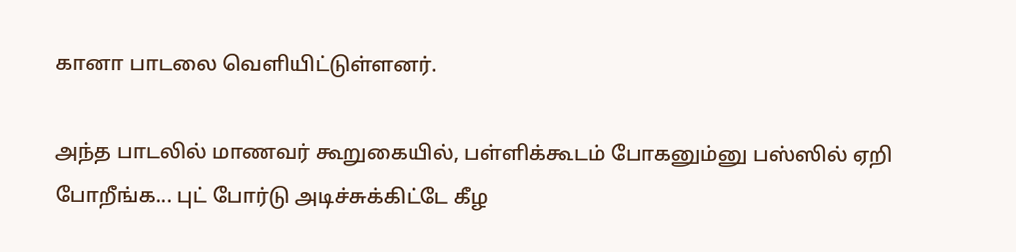கானா பாடலை வெளியிட்டுள்ளனர்.

அந்த பாடலில் மாணவர் கூறுகையில், பள்ளிக்கூடம் போகனும்னு பஸ்ஸில் ஏறி போறீங்க... புட் போர்டு அடிச்சுக்கிட்டே கீழ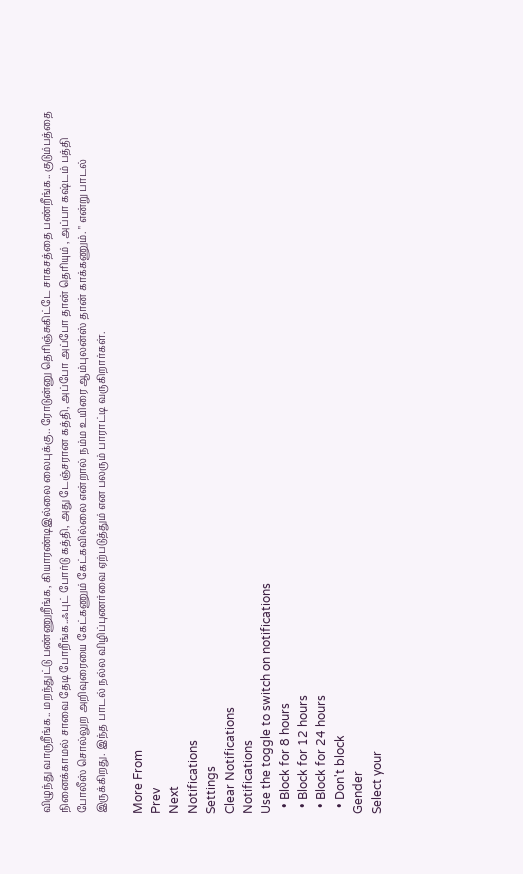விழுந்து வாருறீங்க.. மறந்துட்டு பண்ணுறீங்க, கியாரண்டிஇல்லை லைபுக்கு.. ரோடுன்னு தெரிஞ்சுகிட்டே சாகசத்தை பண்றீங்க.. குடும்பத்தை நினைக்காமல் சாவை தேடி போறீங்க..ஃபுட் போர்டு கத்தி, அது டேஞ்சரான கத்தி, அப்போ அப்போ தான் தெரியும் , அப்பா கஷ்டம் பத்தி
போலீஸ் சொல்லுற அறிவுரையை கேட்கணும் கேட்கவில்லை என்றால் நம்ம உயிரை ஆம்புலன்ஸ் தான் காக்கணும். " என்று பாடல் இருக்கிறது. இந்த பாடல் நல்ல விழிப்புணர்வை ஏற்படுத்தும் என பலரும் பாராட்டி வருகிறார்கள்.

More From
Prev
Next
Notifications
Settings
Clear Notifications
Notifications
Use the toggle to switch on notifications
  • Block for 8 hours
  • Block for 12 hours
  • Block for 24 hours
  • Don't block
Gender
Select your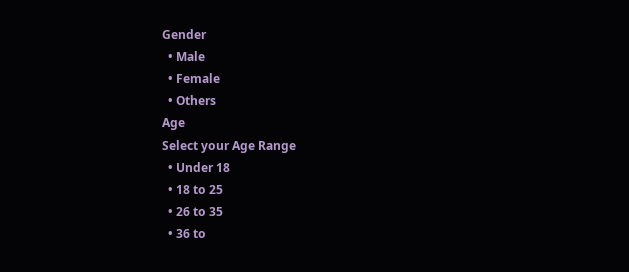Gender
  • Male
  • Female
  • Others
Age
Select your Age Range
  • Under 18
  • 18 to 25
  • 26 to 35
  • 36 to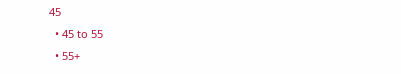45
  • 45 to 55
  • 55+